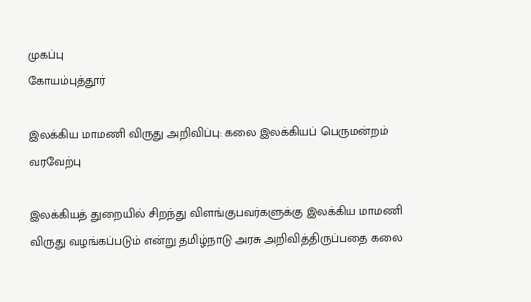முகப்பு
கோயம்புத்தூர்

இலக்கிய மாமணி விருது அறிவிப்பு: கலை இலக்கியப் பெருமன்றம் வரவேற்பு

இலக்கியத் துறையில் சிறந்து விளங்குபவர்களுக்கு இலக்கிய மாமணி விருது வழங்கப்படும் என்று தமிழ்நாடு அரசு அறிவித்திருப்பதை கலை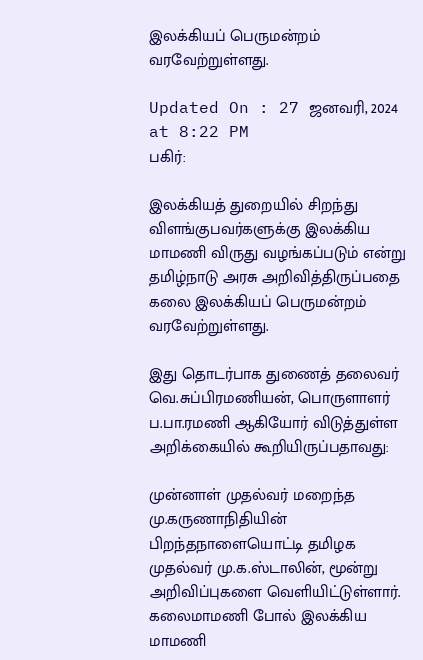இலக்கியப் பெருமன்றம் வரவேற்றுள்ளது.

Updated On : 27 ஜனவரி, 2024 at 8:22 PM
பகிர்:

இலக்கியத் துறையில் சிறந்து விளங்குபவர்களுக்கு இலக்கிய மாமணி விருது வழங்கப்படும் என்று தமிழ்நாடு அரசு அறிவித்திருப்பதை கலை இலக்கியப் பெருமன்றம் வரவேற்றுள்ளது.

இது தொடர்பாக துணைத் தலைவர் வெ.சுப்பிரமணியன், பொருளாளர் ப.பா.ரமணி ஆகியோர் விடுத்துள்ள அறிக்கையில் கூறியிருப்பதாவது:

முன்னாள் முதல்வர் மறைந்த மு.கருணாநிதியின் பிறந்தநாளையொட்டி தமிழக முதல்வர் மு.க.ஸ்டாலின், மூன்று அறிவிப்புகளை வெளியிட்டுள்ளார். கலைமாமணி போல் இலக்கிய மாமணி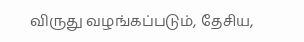விருது வழங்கப்படும், தேசிய,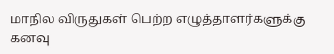மாநில விருதுகள் பெற்ற எழுத்தாளர்களுக்கு கனவு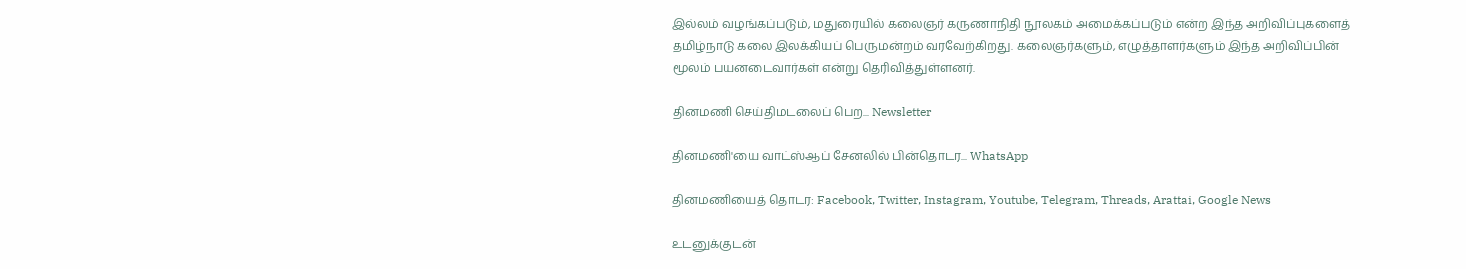இல்லம் வழங்கப்படும், மதுரையில் கலைஞர் கருணாநிதி நூலகம் அமைக்கப்படும் என்ற இந்த அறிவிப்புகளைத் தமிழ்நாடு கலை இலக்கியப் பெருமன்றம் வரவேற்கிறது. கலைஞர்களும், எழுத்தாளர்களும் இந்த அறிவிப்பின் மூலம் பயனடைவார்கள் என்று தெரிவித்துள்ளனர்.

தினமணி செய்திமடலைப் பெற... Newsletter

தினமணி'யை வாட்ஸ்ஆப் சேனலில் பின்தொடர... WhatsApp

தினமணியைத் தொடர: Facebook, Twitter, Instagram, Youtube, Telegram, Threads, Arattai, Google News

உடனுக்குடன்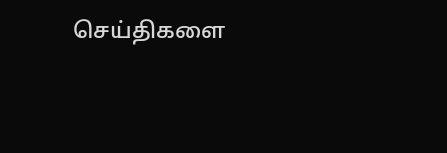செய்திகளை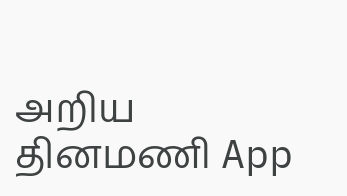அறிய தினமணி App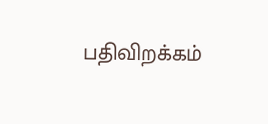பதிவிறக்கம்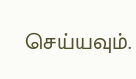செய்யவும்.